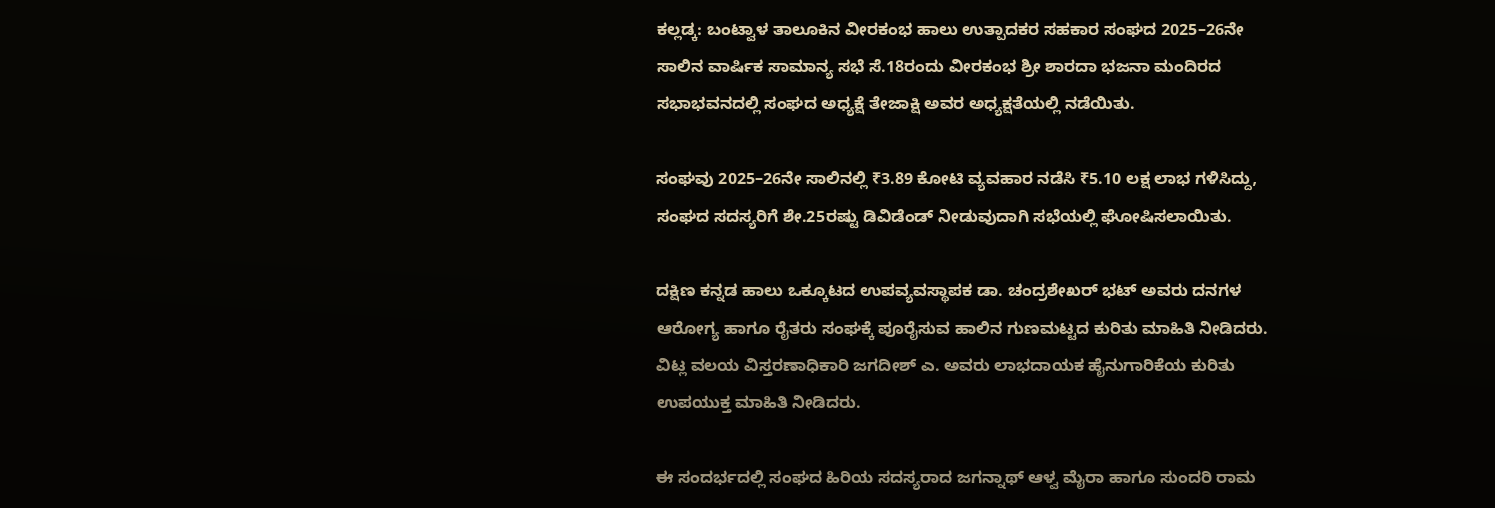ಕಲ್ಲಡ್ಕ: ಬಂಟ್ವಾಳ ತಾಲೂಕಿನ ವೀರಕಂಭ ಹಾಲು ಉತ್ಪಾದಕರ ಸಹಕಾರ ಸಂಘದ 2025–26ನೇ ಸಾಲಿನ ವಾರ್ಷಿಕ ಸಾಮಾನ್ಯ ಸಭೆ ಸೆ.18ರಂದು ವೀರಕಂಭ ಶ್ರೀ ಶಾರದಾ ಭಜನಾ ಮಂದಿರದ ಸಭಾಭವನದಲ್ಲಿ ಸಂಘದ ಅಧ್ಯಕ್ಷೆ ತೇಜಾಕ್ಷಿ ಅವರ ಅಧ್ಯಕ್ಷತೆಯಲ್ಲಿ ನಡೆಯಿತು.

ಸಂಘವು 2025–26ನೇ ಸಾಲಿನಲ್ಲಿ ₹3.89 ಕೋಟಿ ವ್ಯವಹಾರ ನಡೆಸಿ ₹5.10 ಲಕ್ಷ ಲಾಭ ಗಳಿಸಿದ್ದು, ಸಂಘದ ಸದಸ್ಯರಿಗೆ ಶೇ.25ರಷ್ಟು ಡಿವಿಡೆಂಡ್ ನೀಡುವುದಾಗಿ ಸಭೆಯಲ್ಲಿ ಘೋಷಿಸಲಾಯಿತು.

ದಕ್ಷಿಣ ಕನ್ನಡ ಹಾಲು ಒಕ್ಕೂಟದ ಉಪವ್ಯವಸ್ಥಾಪಕ ಡಾ. ಚಂದ್ರಶೇಖರ್ ಭಟ್ ಅವರು ದನಗಳ ಆರೋಗ್ಯ ಹಾಗೂ ರೈತರು ಸಂಘಕ್ಕೆ ಪೂರೈಸುವ ಹಾಲಿನ ಗುಣಮಟ್ಟದ ಕುರಿತು ಮಾಹಿತಿ ನೀಡಿದರು. ವಿಟ್ಲ ವಲಯ ವಿಸ್ತರಣಾಧಿಕಾರಿ ಜಗದೀಶ್ ಎ. ಅವರು ಲಾಭದಾಯಕ ಹೈನುಗಾರಿಕೆಯ ಕುರಿತು ಉಪಯುಕ್ತ ಮಾಹಿತಿ ನೀಡಿದರು.

ಈ ಸಂದರ್ಭದಲ್ಲಿ ಸಂಘದ ಹಿರಿಯ ಸದಸ್ಯರಾದ ಜಗನ್ನಾಥ್ ಆಳ್ವ ಮೈರಾ ಹಾಗೂ ಸುಂದರಿ ರಾಮ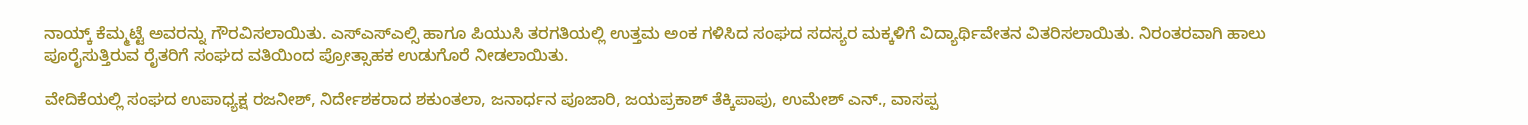ನಾಯ್ಕ್ ಕೆಮ್ಮಟ್ಟೆ ಅವರನ್ನು ಗೌರವಿಸಲಾಯಿತು. ಎಸ್ಎಸ್ಎಲ್ಸಿ ಹಾಗೂ ಪಿಯುಸಿ ತರಗತಿಯಲ್ಲಿ ಉತ್ತಮ ಅಂಕ ಗಳಿಸಿದ ಸಂಘದ ಸದಸ್ಯರ ಮಕ್ಕಳಿಗೆ ವಿದ್ಯಾರ್ಥಿವೇತನ ವಿತರಿಸಲಾಯಿತು. ನಿರಂತರವಾಗಿ ಹಾಲು ಪೂರೈಸುತ್ತಿರುವ ರೈತರಿಗೆ ಸಂಘದ ವತಿಯಿಂದ ಪ್ರೋತ್ಸಾಹಕ ಉಡುಗೊರೆ ನೀಡಲಾಯಿತು.

ವೇದಿಕೆಯಲ್ಲಿ ಸಂಘದ ಉಪಾಧ್ಯಕ್ಷ ರಜನೀಶ್, ನಿರ್ದೇಶಕರಾದ ಶಕುಂತಲಾ, ಜನಾರ್ಧನ ಪೂಜಾರಿ, ಜಯಪ್ರಕಾಶ್ ತೆಕ್ಕಿಪಾಪು, ಉಮೇಶ್ ಎನ್., ವಾಸಪ್ಪ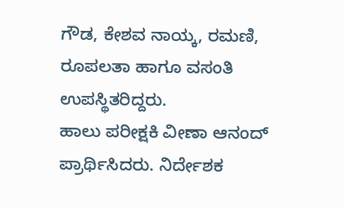ಗೌಡ, ಕೇಶವ ನಾಯ್ಕ, ರಮಣಿ, ರೂಪಲತಾ ಹಾಗೂ ವಸಂತಿ ಉಪಸ್ಥಿತರಿದ್ದರು.
ಹಾಲು ಪರೀಕ್ಷಕಿ ವೀಣಾ ಆನಂದ್ ಪ್ರಾರ್ಥಿಸಿದರು. ನಿರ್ದೇಶಕ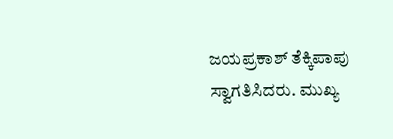ಜಯಪ್ರಕಾಶ್ ತೆಕ್ಕಿಪಾಪು ಸ್ವಾಗತಿಸಿದರು. ಮುಖ್ಯ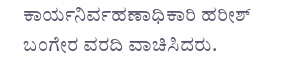ಕಾರ್ಯನಿರ್ವಹಣಾಧಿಕಾರಿ ಹರೀಶ್ ಬಂಗೇರ ವರದಿ ವಾಚಿಸಿದರು.